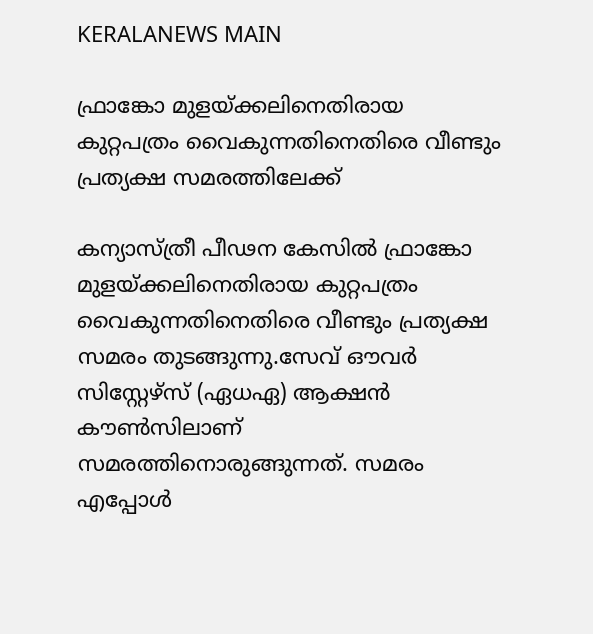KERALANEWS MAIN

ഫ്രാങ്കോ മുളയ്ക്കലിനെതിരായ കുറ്റപത്രം വൈകുന്നതിനെതിരെ വീണ്ടും പ്രത്യക്ഷ സമരത്തിലേക്ക്

കന്യാസ്ത്രീ പീഢന കേസില്‍ ഫ്രാങ്കോ മുളയ്ക്കലിനെതിരായ കുറ്റപത്രം വൈകുന്നതിനെതിരെ വീണ്ടും പ്രത്യക്ഷ സമരം തുടങ്ങുന്നു.സേവ് ഔവര്‍ സിസ്റ്റേഴ്സ് (ഏധഏ) ആക്ഷൻ കൗൺസിലാണ് സമരത്തിനൊരുങ്ങുന്നത്. സമരം എപ്പോൾ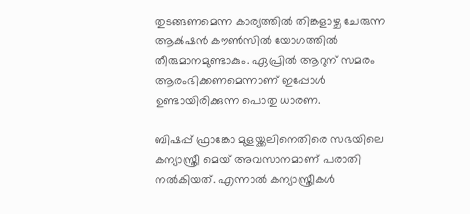തുടങ്ങണമെന്ന കാര്യത്തില്‍ തിങ്കളാഴ്ച ചേരുന്ന ആക്‍ഷന്‍ കൗണ്‍സില്‍ യോഗത്തിൽ തീരുമാനമുണ്ടാകും. ഏപ്രില്‍ ആറുന് സമരം ആരംഭിക്കണമെന്നാണ് ഇപ്പോള്‍ ഉണ്ടായിരിക്കുന്ന പൊതു ധാരണ.

ബിഷപ്പ് ഫ്രാങ്കോ മുളയ്ക്കലിനെതിരെ സഭയിലെ കന്യാസ്ത്രീ മെയ് അവസാനമാണ് പരാതി നൽകിയത്. എന്നാല്‍ കന്യാസ്ത്രീകള്‍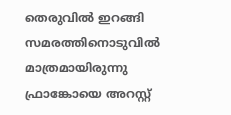തെരുവിൽ ഇറങ്ങി സമരത്തിനൊടുവില്‍ മാത്രമായിരുന്നു ഫ്രാങ്കോയെ അറസ്റ്റ്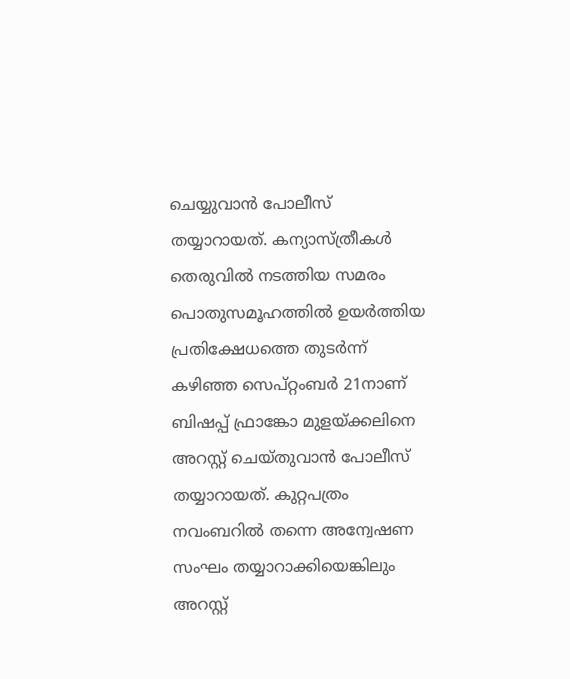ചെയ്യുവാന്‍ പോലീസ് തയ്യാറായത്. കന്യാസ്ത്രീകള്‍ തെരുവില്‍ നടത്തിയ സമരം പൊതുസമൂഹത്തില്‍‍ ഉയര്‍ത്തിയ പ്രതിക്ഷേധത്തെ തുടര്‍ന്ന് കഴിഞ്ഞ സെപ്റ്റംബർ 21നാണ് ബിഷപ്പ് ഫ്രാങ്കോ മുളയ്ക്കലിനെ അറസ്റ്റ് ചെയ്തുവാന്‍ പോലീസ് തയ്യാറായത്. കുറ്റപത്രം നവംബറിൽ തന്നെ അന്വേഷണ സംഘം തയ്യാറാക്കിയെങ്കിലും അറസ്റ്റ്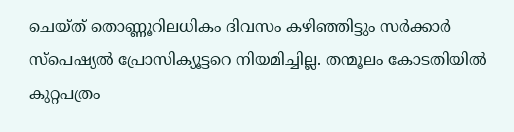ചെയ്ത് തൊണ്ണൂറിലധികം ദിവസം കഴിഞ്ഞിട്ടും സർക്കാർ സ്പെഷ്യൽ പ്രോസിക്യൂട്ടറെ നിയമിച്ചില്ല. തന്മൂലം കോടതിയില്‍ കുറ്റപത്രം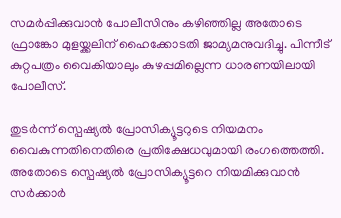സമര്‍പ്പിക്കുവാന്‍ പോലീസിനും കഴിഞ്ഞില്ല അതോടെ ഫ്രാങ്കോ മുളയ്ക്കലിന് ഹൈക്കോടതി ജാമ്യമനുവദിച്ചു. പിന്നീട് കുറ്റപത്രം വൈകിയാലും കുഴപ്പമില്ലെന്ന ധാരണയിലായി പോലീസ്.

തുടര്‍ന്ന് സ്പെഷ്യൽ പ്രോസിക്യൂട്ടറുടെ നിയമനം വൈകുന്നതിനെതിരെ പ്രതിക്ഷേധവുമായി രംഗത്തെത്തി. അതോടെ സ്പെഷ്യല്‍ പ്രോസിക്യൂട്ടറെ നിയമിക്കുവാന്‍ സര്‍ക്കാര്‍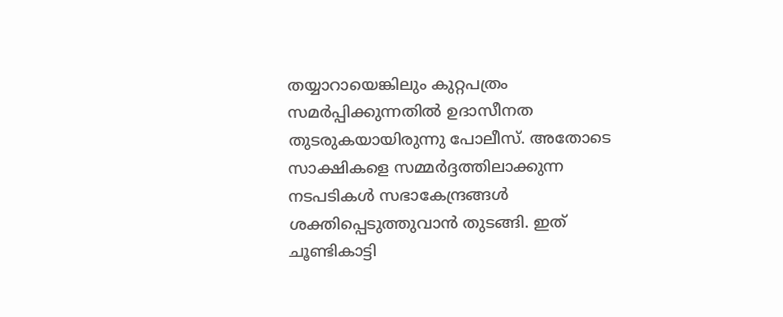തയ്യാറായെങ്കിലും കുറ്റപത്രം സമര്‍പ്പിക്കുന്നതില്‍ ഉദാസീനത തുടരുകയായിരുന്നു പോലീസ്. അതോടെ സാക്ഷികളെ സമ്മര്‍ദ്ദത്തിലാക്കുന്ന നടപടികള്‍ സഭാകേന്ദ്രങ്ങള്‍ ശക്തിപ്പെടുത്തുവാന്‍ തുടങ്ങി. ഇത് ചൂണ്ടികാട്ടി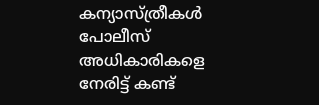കന്യാസ്ത്രീകള്‍ പോലീസ് അധികാരികളെ നേരിട്ട് കണ്ട്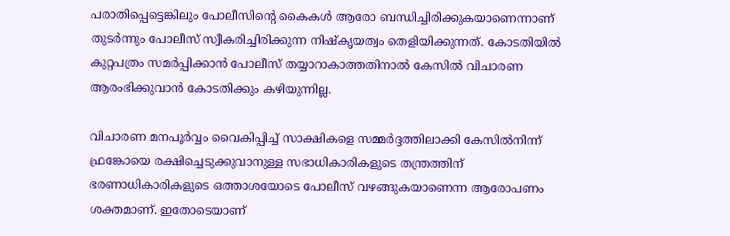പരാതിപ്പെട്ടെങ്കിലും പോലീസിന്‍റെ കൈകള്‍ ആരോ ബന്ധിച്ചിരിക്കുകയാണെന്നാണ് തുടര്‍ന്നും പോലീസ് സ്വീകരിച്ചിരിക്കുന്ന നിഷ്കൃയത്വം തെളിയിക്കുന്നത്. കോടതിയില്‍ കുറ്റപത്രം സമര്‍പ്പിക്കാന്‍ പോലീസ് തയ്യാറാകാത്തതിനാല്‍ കേസില്‍ വിചാരണ ആരംഭിക്കുവാന്‍ കോടതിക്കും കഴിയുന്നില്ല.

വിചാരണ മനപൂര്‍വ്വം വൈകിപ്പിച്ച് സാക്ഷികളെ സമ്മര്‍ദ്ദത്തിലാക്കി കേസില്‍നിന്ന് ഫ്രങ്കോയെ രക്ഷിച്ചെടുക്കുവാനുള്ള സഭാധികാരികളുടെ തന്ത്രത്തിന് ഭരണാധികാരികളുടെ ഒത്താശയോടെ പോലീസ് വഴങ്ങുകയാണെന്ന ആരോപണം ശക്തമാണ്. ഇതോടെയാണ്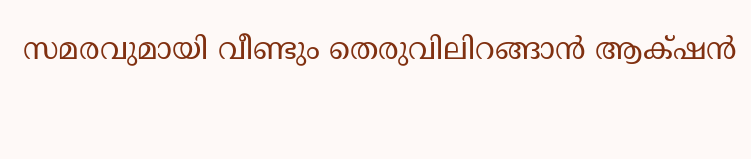സമരവുമായി വീണ്ടും തെരുവിലിറങ്ങാന്‍ ആക്‍ഷന്‍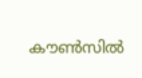കൗണ്‍സില്‍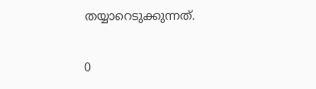തയ്യാറെടുക്കുന്നത്.

0